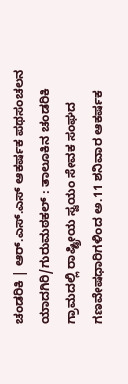ಚಂಡರಿಕಿ | ಆರ್.ಎಸ್.ಎಸ್ ಆಕರ್ಷಕ ಪಥಸಂಚಲನ
ಯಾದಗಿರಿ/ಗುರುಮಠಕಲ್ : ತಾಲೂಕಿನ ಚಂಡರಿಕಿ ಗ್ರಾಮದಲ್ಲಿ ರಾಷ್ಟ್ರೀಯ ಸ್ವಯಂ ಸೇವಕ ಸಂಘದ ಗಣವೇಷಧಾರಿಗಳಿಂದ ಅ.11 ಶನಿವಾರ ಆಕರ್ಷಕ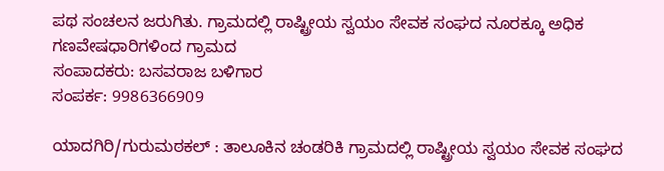ಪಥ ಸಂಚಲನ ಜರುಗಿತು. ಗ್ರಾಮದಲ್ಲಿ ರಾಷ್ಟ್ರೀಯ ಸ್ವಯಂ ಸೇವಕ ಸಂಘದ ನೂರಕ್ಕೂ ಅಧಿಕ ಗಣವೇಷಧಾರಿಗಳಿಂದ ಗ್ರಾಮದ
ಸಂಪಾದಕರು: ಬಸವರಾಜ ಬಳಿಗಾರ
ಸಂಪರ್ಕ: 9986366909

ಯಾದಗಿರಿ/ಗುರುಮಠಕಲ್ : ತಾಲೂಕಿನ ಚಂಡರಿಕಿ ಗ್ರಾಮದಲ್ಲಿ ರಾಷ್ಟ್ರೀಯ ಸ್ವಯಂ ಸೇವಕ ಸಂಘದ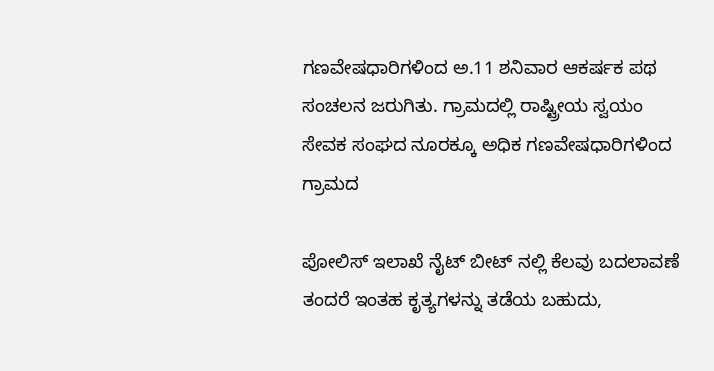ಗಣವೇಷಧಾರಿಗಳಿಂದ ಅ.11 ಶನಿವಾರ ಆಕರ್ಷಕ ಪಥ ಸಂಚಲನ ಜರುಗಿತು. ಗ್ರಾಮದಲ್ಲಿ ರಾಷ್ಟ್ರೀಯ ಸ್ವಯಂ ಸೇವಕ ಸಂಘದ ನೂರಕ್ಕೂ ಅಧಿಕ ಗಣವೇಷಧಾರಿಗಳಿಂದ ಗ್ರಾಮದ

ಪೋಲಿಸ್ ಇಲಾಖೆ ನೈಟ್ ಬೀಟ್ ನಲ್ಲಿ ಕೆಲವು ಬದಲಾವಣೆ ತಂದರೆ ಇಂತಹ ಕೃತ್ಯಗಳನ್ನು ತಡೆಯ ಬಹುದು,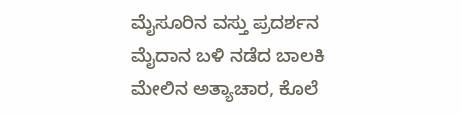ಮೈಸೂರಿನ ವಸ್ತು ಪ್ರದರ್ಶನ ಮೈದಾನ ಬಳಿ ನಡೆದ ಬಾಲಕಿ ಮೇಲಿನ ಅತ್ಯಾಚಾರ, ಕೊಲೆ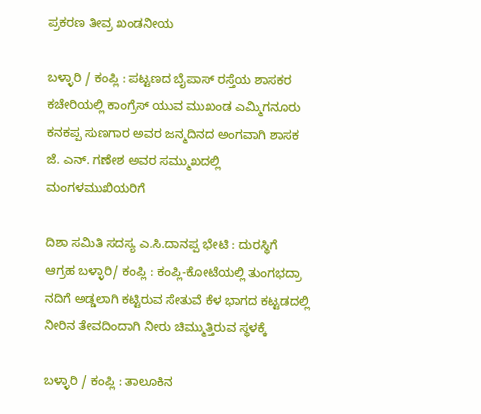ಪ್ರಕರಣ ತೀವ್ರ ಖಂಡನೀಯ

ಬಳ್ಳಾರಿ / ಕಂಪ್ಲಿ : ಪಟ್ಟಣದ ಬೈಪಾಸ್ ರಸ್ತೆಯ ಶಾಸಕರ ಕಚೇರಿಯಲ್ಲಿ ಕಾಂಗ್ರೆಸ್ ಯುವ ಮುಖಂಡ ಎಮ್ಮಿಗನೂರು ಕನಕಪ್ಪ ಸುಣಗಾರ ಅವರ ಜನ್ಮದಿನದ ಅಂಗವಾಗಿ ಶಾಸಕ ಜೆ. ಎನ್. ಗಣೇಶ ಅವರ ಸಮ್ಮುಖದಲ್ಲಿ ಮಂಗಳಮುಖಿಯರಿಗೆ

ದಿಶಾ ಸಮಿತಿ ಸದಸ್ಯ ಎ.ಸಿ.ದಾನಪ್ಪ ಭೇಟಿ : ದುರಸ್ಥಿಗೆ ಆಗ್ರಹ ಬಳ್ಳಾರಿ/ ಕಂಪ್ಲಿ : ಕಂಪ್ಲಿ-ಕೋಟೆಯಲ್ಲಿ ತುಂಗಭದ್ರಾ ನದಿಗೆ ಅಡ್ಡಲಾಗಿ ಕಟ್ಟಿರುವ ಸೇತುವೆ ಕೆಳ ಭಾಗದ ಕಟ್ಟಡದಲ್ಲಿ ನೀರಿನ ತೇವದಿಂದಾಗಿ ನೀರು ಚಿಮ್ಮುತ್ತಿರುವ ಸ್ಥಳಕ್ಕೆ

ಬಳ್ಳಾರಿ / ಕಂಪ್ಲಿ : ತಾಲೂಕಿನ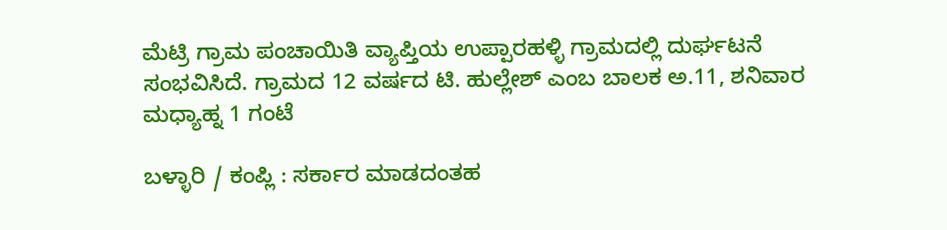ಮೆಟ್ರಿ ಗ್ರಾಮ ಪಂಚಾಯಿತಿ ವ್ಯಾಪ್ತಿಯ ಉಪ್ಪಾರಹಳ್ಳಿ ಗ್ರಾಮದಲ್ಲಿ ದುರ್ಘಟನೆ ಸಂಭವಿಸಿದೆ. ಗ್ರಾಮದ 12 ವರ್ಷದ ಟಿ. ಹುಲ್ಲೇಶ್ ಎಂಬ ಬಾಲಕ ಅ.11, ಶನಿವಾರ ಮಧ್ಯಾಹ್ನ 1 ಗಂಟೆ

ಬಳ್ಳಾರಿ / ಕಂಪ್ಲಿ : ಸರ್ಕಾರ ಮಾಡದಂತಹ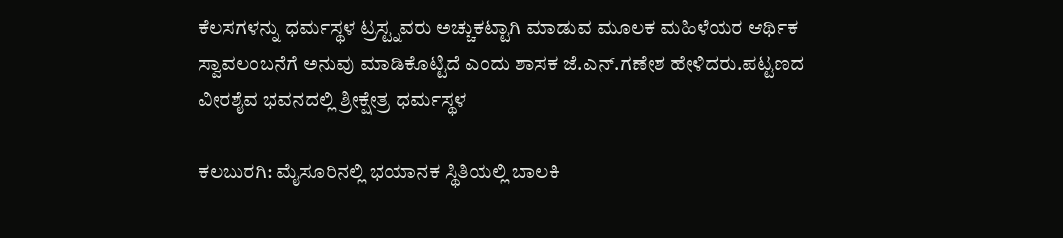ಕೆಲಸಗಳನ್ನು ಧರ್ಮಸ್ಥಳ ಟ್ರಸ್ಟ್ನವರು ಅಚ್ಚುಕಟ್ಟಾಗಿ ಮಾಡುವ ಮೂಲಕ ಮಹಿಳೆಯರ ಆರ್ಥಿಕ ಸ್ವಾವಲಂಬನೆಗೆ ಅನುವು ಮಾಡಿಕೊಟ್ಟಿದೆ ಎಂದು ಶಾಸಕ ಜೆ.ಎನ್.ಗಣೇಶ ಹೇಳಿದರು.ಪಟ್ಟಣದ ವೀರಶೈವ ಭವನದಲ್ಲಿ ಶ್ರೀಕ್ಷೇತ್ರ ಧರ್ಮಸ್ಥಳ

ಕಲಬುರಗಿ: ಮೈಸೂರಿನಲ್ಲಿ ಭಯಾನಕ ಸ್ಥಿತಿಯಲ್ಲಿ ಬಾಲಕಿ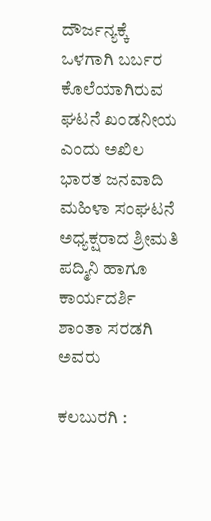ದೌರ್ಜನ್ಯಕ್ಕೆ ಒಳಗಾಗಿ ಬರ್ಬರ ಕೊಲೆಯಾಗಿರುವ ಘಟನೆ ಖಂಡನೀಯ ಎಂದು ಅಖಿಲ ಭಾರತ ಜನವಾದಿ ಮಹಿಳಾ ಸಂಘಟನೆ ಅಧ್ಯಕ್ಷರಾದ ಶ್ರೀಮತಿ ಪದ್ಮಿನಿ ಹಾಗೂ ಕಾರ್ಯದರ್ಶಿ ಶಾಂತಾ ಸರಡಗಿ ಅವರು

ಕಲಬುರಗಿ :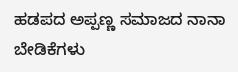ಹಡಪದ ಅಪ್ಪಣ್ಣ ಸಮಾಜದ ನಾನಾ ಬೇಡಿಕೆಗಳು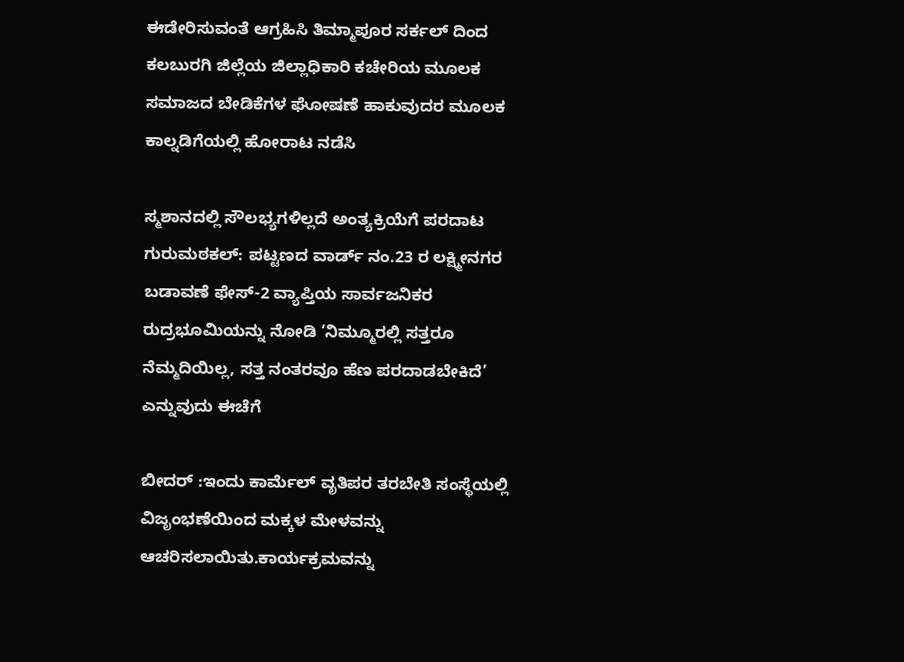ಈಡೇರಿಸುವಂತೆ ಆಗ್ರಹಿಸಿ ತಿಮ್ಮಾಪೂರ ಸರ್ಕಲ್ ದಿಂದ ಕಲಬುರಗಿ ಜಿಲ್ಲೆಯ ಜಿಲ್ಲಾಧಿಕಾರಿ ಕಚೇರಿಯ ಮೂಲಕ ಸಮಾಜದ ಬೇಡಿಕೆಗಳ ಘೋಷಣೆ ಹಾಕುವುದರ ಮೂಲಕ ಕಾಲ್ನಡಿಗೆಯಲ್ಲಿ ಹೋರಾಟ ನಡೆಸಿ

ಸ್ಮಶಾನದಲ್ಲಿ ಸೌಲಭ್ಯಗಳಿಲ್ಲದೆ ಅಂತ್ಯಕ್ರಿಯೆಗೆ ಪರದಾಟ ಗುರುಮಠಕಲ್: ಪಟ್ಟಣದ ವಾರ್ಡ್ ನಂ.23 ರ ಲಕ್ಷ್ಮೀನಗರ ಬಡಾವಣೆ ಫೇಸ್-2 ವ್ಯಾಪ್ತಿಯ ಸಾರ್ವಜನಿಕರ ರುದ್ರಭೂಮಿಯನ್ನು ನೋಡಿ ‘ನಿಮ್ಮೂರಲ್ಲಿ ಸತ್ತರೂ ನೆಮ್ಮದಿಯಿಲ್ಲ, ಸತ್ತ ನಂತರವೂ ಹೆಣ ಪರದಾಡಬೇಕಿದೆ’ ಎನ್ನುವುದು ಈಚೆಗೆ

ಬೀದರ್ :ಇಂದು ಕಾರ್ಮೆಲ್ ವೃತಿಪರ ತರಬೇತಿ ಸಂಸ್ಥೆಯಲ್ಲಿ ವಿಜೃಂಭಣೆಯಿಂದ ಮಕ್ಕಳ ಮೇಳವನ್ನು ಆಚರಿಸಲಾಯಿತು.ಕಾರ್ಯಕ್ರಮವನ್ನು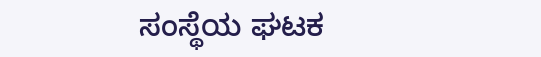ಸಂಸ್ಥೆಯ ಘಟಕ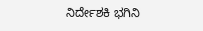ನಿರ್ದೇಶಕಿ ಭಗಿನಿ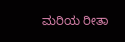ಮರಿಯ ರೀತಾ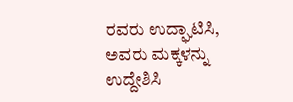ರವರು ಉದ್ಘಾಟಿಸಿ, ಅವರು ಮಕ್ಕಳನ್ನು ಉದ್ದೇಶಿಸಿ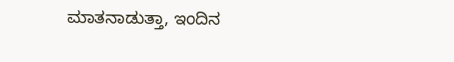ಮಾತನಾಡುತ್ತಾ, ಇಂದಿನ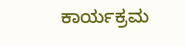ಕಾರ್ಯಕ್ರಮ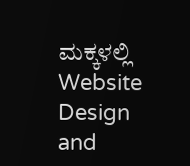ಮಕ್ಕಳಲ್ಲಿ
Website Design and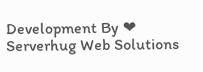Development By ❤ Serverhug Web Solutions